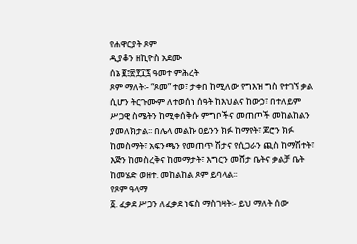የሐዋርያት ጾም
ዲያቆን ዘኪዮስ አደሙ
ሰኔ ፪፤፳፻፲፯ ዓመተ ምሕረት
ጾም ማለት፡- “ጾመ” ተወ፣ ታቀበ ከሚለው የግእዝ ግስ የተገኘ ቃል ሲሆን ትርጉሙም ለተወሰነ ሰዓት ከእህልና ከውኃ፣ በተለይም ሥጋዊ ስሜትን ከሚቀሰቅሱ ምግቦችና መጠጦች መከልከልን ያመለክታል፡፡ በሌላ መልኩ ዐይንን ክፉ ከማየት፣ ጆሮን ክፉ ከመስማት፣ አፍንጫን የመጠጥ ሽታና የሲጋራን ጪስ ከማሽተት፣ እጅን ከመስረቅና ከመማታት፣ እግርን መሸታ ቤትና ቃልቻ ቤት ከመሄድ ወዘተ. መከልከል ጾም ይባላል፡፡
የጾም ዓላማ
፩. ፈቃደ ሥጋን ለፈቃደ ነፍስ ማስገዛት፡- ይህ ማለት ሰው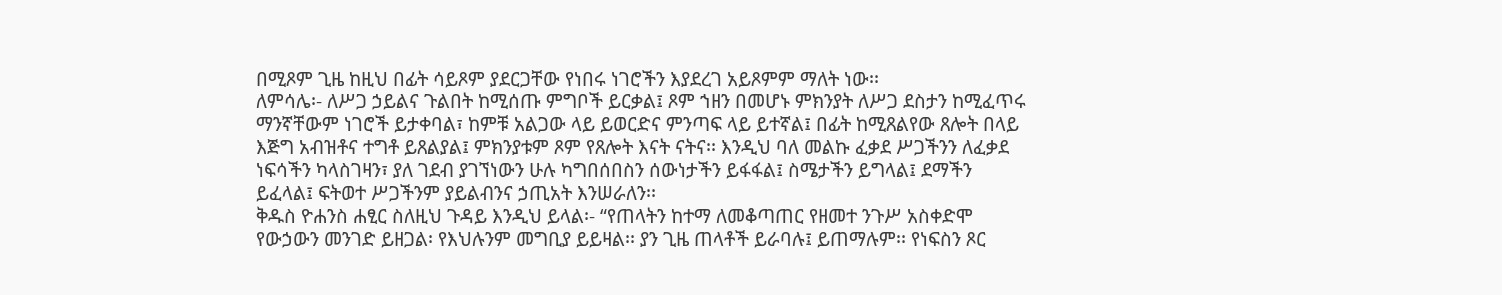በሚጾም ጊዜ ከዚህ በፊት ሳይጾም ያደርጋቸው የነበሩ ነገሮችን እያደረገ አይጾምም ማለት ነው፡፡
ለምሳሌ፡- ለሥጋ ኃይልና ጉልበት ከሚሰጡ ምግቦች ይርቃል፤ ጾም ኀዘን በመሆኑ ምክንያት ለሥጋ ደስታን ከሚፈጥሩ ማንኛቸውም ነገሮች ይታቀባል፣ ከምቹ አልጋው ላይ ይወርድና ምንጣፍ ላይ ይተኛል፤ በፊት ከሚጸልየው ጸሎት በላይ እጅግ አብዝቶና ተግቶ ይጸልያል፤ ምክንያቱም ጾም የጸሎት እናት ናትና፡፡ እንዲህ ባለ መልኩ ፈቃደ ሥጋችንን ለፈቃደ ነፍሳችን ካላስገዛን፣ ያለ ገደብ ያገኘነውን ሁሉ ካግበሰበስን ሰውነታችን ይፋፋል፤ ስሜታችን ይግላል፤ ደማችን ይፈላል፤ ፍትወተ ሥጋችንም ያይልብንና ኃጢአት እንሠራለን፡፡
ቅዱስ ዮሐንስ ሐፂር ስለዚህ ጉዳይ እንዲህ ይላል፡- “የጠላትን ከተማ ለመቆጣጠር የዘመተ ንጉሥ አስቀድሞ የውኃውን መንገድ ይዘጋል፡ የእህሉንም መግቢያ ይይዛል፡፡ ያን ጊዜ ጠላቶች ይራባሉ፤ ይጠማሉም፡፡ የነፍስን ጾር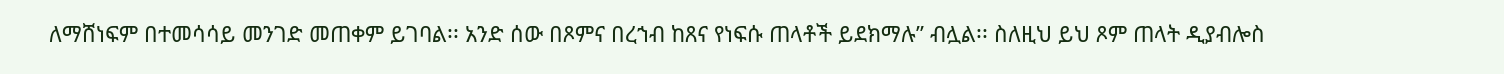ለማሸነፍም በተመሳሳይ መንገድ መጠቀም ይገባል፡፡ አንድ ሰው በጾምና በረኀብ ከጸና የነፍሱ ጠላቶች ይደክማሉ” ብሏል፡፡ ስለዚህ ይህ ጾም ጠላት ዲያብሎስ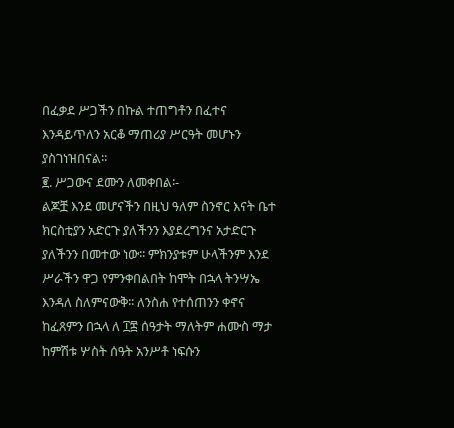በፈቃደ ሥጋችን በኩል ተጠግቶን በፈተና እንዳይጥለን አርቆ ማጠሪያ ሥርዓት መሆኑን ያስገነዝበናል፡፡
፪. ሥጋውና ደሙን ለመቀበል፡-
ልጆቿ እንደ መሆናችን በዚህ ዓለም ስንኖር እናት ቤተ ክርስቲያን አድርጉ ያለችንን እያደረግንና አታድርጉ ያለችንን በመተው ነው፡፡ ምክንያቱም ሁላችንም እንደ ሥራችን ዋጋ የምንቀበልበት ከሞት በኋላ ትንሣኤ እንዳለ ስለምናውቅ፡፡ ለንስሐ የተሰጠንን ቀኖና ከፈጸምን በኋላ ለ ፲፰ ሰዓታት ማለትም ሐሙስ ማታ ከምሽቱ ሦስት ሰዓት አንሥቶ ነፍሱን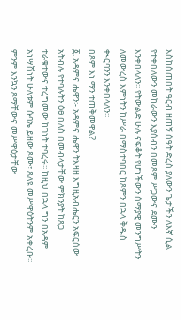እስከሰጠበት ዓርብ ዘጠኝ ሰዓት ድረስ ያለውን ጌታችን ለእኛ ሲል የተቀበለውን መከራውን እያሰብን በመጾም ሥጋውና ደሙን እንቀበላለን፡፡ የትውልድ ሁሉ ናፍቆት የሆነችውን ሰማያዊ መንግሥትን ለመውረስ እምነትን ከሥራ በማስተባበር ከጾምን በኋላ ቅዱስ ቊርባንን እንቀበላለን፡፡
በጾም እነ ማን ተጠቅመዋል?
፩. አዳምና ሔዋን፡- አዳምና ሔዋን ትእዛዘ እግዚአብሔርን አፍርሰው አትብሉ የተባሉትን ዕፀ በለስ በመብላታቸው ምክንያት ከጸጋ ተራቁተውና ተረግመው ከገነት ተባረሩ፡፡ ከዚህ በኋላ ግን በአዳም አነሣሽነት ሁለቱም ሱባኤ ይዘው ጾሙ፣ ጸለዩ መሥዋዕትንም አቀረቡ፡፡ ምንም እንኳን ጾማቸውና መሥዋዕታቸው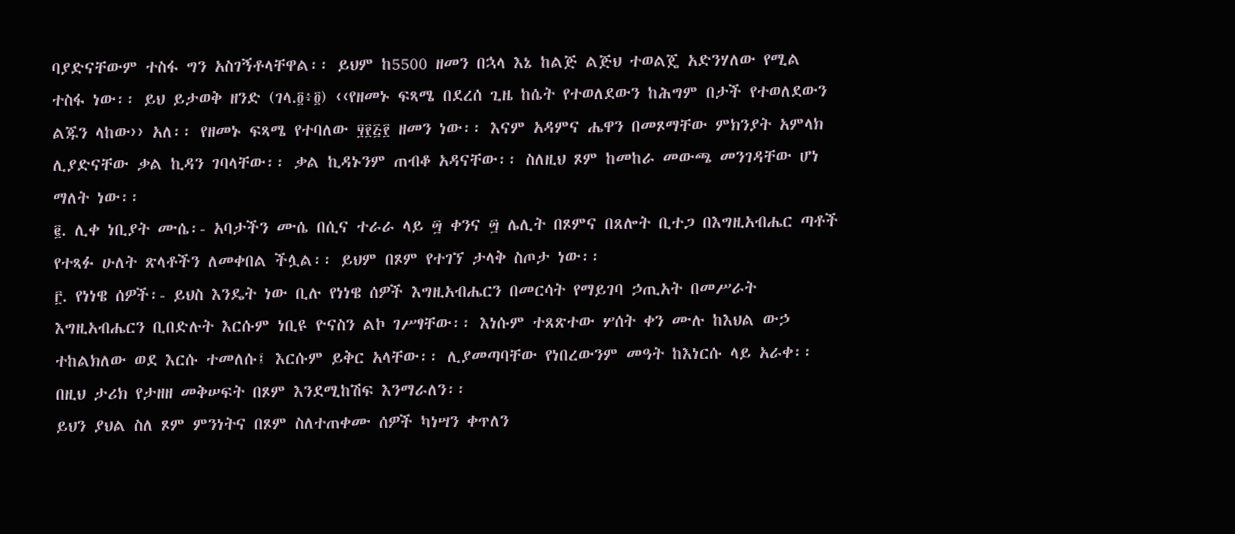ባያድናቸውም ተስፋ ግን አስገኝቶላቸዋል፡፡ ይህም ከ5500 ዘመን በኋላ እኔ ከልጅ ልጅህ ተወልጄ አድንሃለው የሚል ተስፋ ነው፡፡ ይህ ይታወቅ ዘንድ (ገላ.፬፥፬) ‹‹የዘመኑ ፍጻሜ በደረሰ ጊዜ ከሴት የተወለደውን ከሕግም በታች የተወለደውን ልጁን ላከው›› አለ፡፡ የዘመኑ ፍጻሜ የተባለው ፶፻፭፻ ዘመን ነው፡፡ እናም አዳምና ሔዋን በመጾማቸው ምክንያት አምላክ ሊያድናቸው ቃል ኪዳን ገባላቸው፡፡ ቃል ኪዳኑንም ጠብቆ አዳናቸው፡፡ ስለዚህ ጾም ከመከራ መውጫ መንገዳቸው ሆነ ማለት ነው፡፡
፪. ሊቀ ነቢያት ሙሴ፡- አባታችን ሙሴ በሲና ተራራ ላይ ፵ ቀንና ፵ ሌሊት በጾምና በጸሎት ቢተጋ በእግዚአብሔር ጣቶች የተጻፉ ሁለት ጽላቶችን ለመቀበል ችሏል፡፡ ይህም በጾም የተገኘ ታላቅ ስጦታ ነው፡፡
፫. የነነዌ ሰዎች፡- ይህስ እንዴት ነው ቢሉ የነነዌ ሰዎች እግዚአብሔርን በመርሳት የማይገባ ኃጢአት በመሥራት እግዚአብሔርን ቢበድሉት እርሱም ነቢዩ ዮናስን ልኮ ገሥፃቸው፡፡ እነሱም ተጸጽተው ሦሰት ቀን ሙሉ ከእህል ውኃ ተከልክለው ወደ እርሱ ተመለሱ፤ እርሱም ይቅር አላቸው፡፡ ሊያመጣባቸው የነበረውንም መዓት ከእነርሱ ላይ አራቀ፡፡ በዚህ ታሪክ የታዘዘ መቅሠፍት በጾም እንደሚከሽፍ እንማራለን፡፡
ይህን ያህል ስለ ጾም ምንነትና በጾም ስለተጠቀሙ ሰዎች ካነሣን ቀጥለን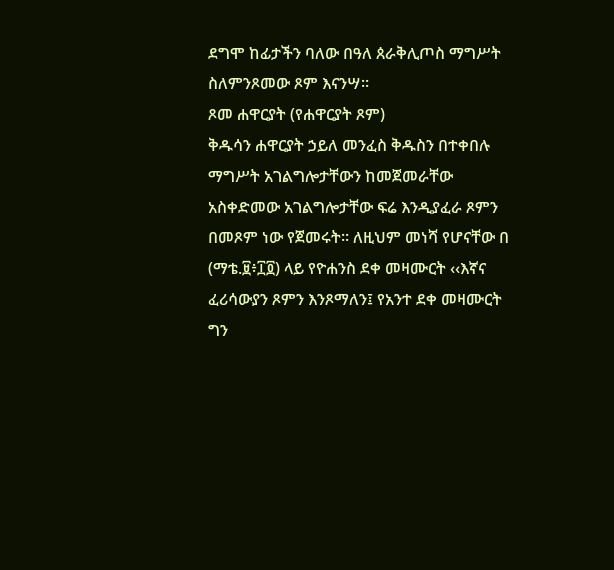ደግሞ ከፊታችን ባለው በዓለ ጰራቅሊጦስ ማግሥት ስለምንጾመው ጾም እናንሣ፡፡
ጾመ ሐዋርያት (የሐዋርያት ጾም)
ቅዱሳን ሐዋርያት ኃይለ መንፈስ ቅዱስን በተቀበሉ ማግሥት አገልግሎታቸውን ከመጀመራቸው አስቀድመው አገልግሎታቸው ፍሬ እንዲያፈራ ጾምን በመጾም ነው የጀመሩት፡፡ ለዚህም መነሻ የሆናቸው በ (ማቴ.፱፥፲፬) ላይ የዮሐንስ ደቀ መዛሙርት ‹‹እኛና ፈሪሳውያን ጾምን እንጾማለን፤ የአንተ ደቀ መዛሙርት ግን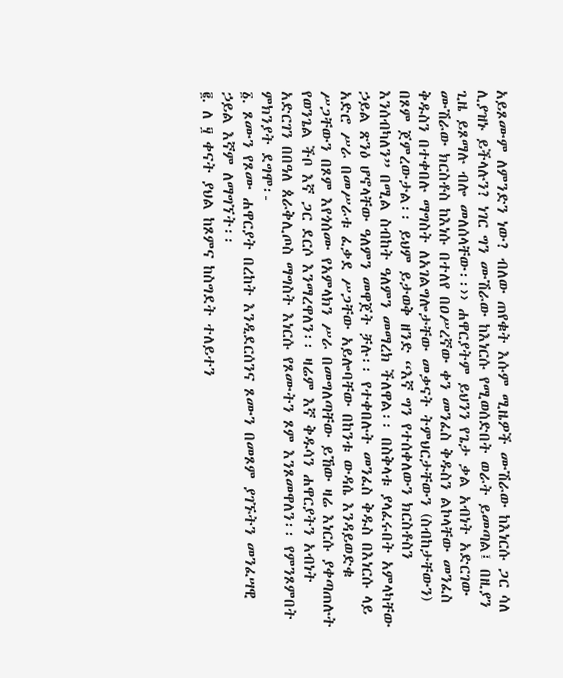አይጾሙም ለምንድን ነው? ብለው ጠየቁት እሱም ሚዜዎች ሙሽራው ከእነርሱ ጋር ሳለ ሊያዝኑ ይችላሉን? ነገር ግን ሙሽራው ከእነርሱ የሚወሰድበት ወራት ይመጣል፤ በዚያን ጊዜ ይጾማሉ ብሎ መለሰላቸው፡፡›› ሐዋርያትም ይህንን የጌታ ቃል አብነት አድርገው ሙሽራው ክርስቶስ ከእነሱ በተለየ በዐሥረኛው ቀን መንፈስ ቅዱስን ልኮላቸው መንፈስ ቅዱስን በተቀበሉ ማግስት ለአገልግሎታቸው መቃናት ትምህርታቸውን (ስብከታቸውን) በጾም ጀምረውታል፡፡ ይህም ይታወቅ ዘንድ “እኛ ግን የተሰቀለውን ክርስቶስን እንሰብካለን” በሚል ስብከት ዓለምን መማረክ ችለዋል፡፡ በስቅላቱ ያላፈሩበት አምላካቸው ኃይል ጽንዕ ሆኖላቸው ዓለምን መዋጀት ቻሉ፡፡ የተቀበሉት መንፈስ ቅዱስ በእነርሱ ላይ አድሮ ሥራ በመሥራቱ ፈቃደ ሥጋቸው አይሎባቸው በከንቱ ውዳሴ እንዳይወድቁ ሥጋቸውን በጾም እየጎሰሙ የአምላክን ሥራ በመግለጣቸው ይኸው ዛሬ እነርሱ ያቀጣጠሉት የወንጌል ችቦ እኛ ጋር ደርሶ እንማረዋለን፡፡ ዛሬም እኛ ቅዱሳን ሐዋርያትን አብነት አድርገን በበዓለ ጰራቅሊጦስ ማግስት እነርሱ የጾሙትን ጾም እንጾመዋለን፡፡ የምንጾምበት ምክንያት ደግሞ፡-
፩. ጾሙን የጾሙ ሐዋርያት በረከት እንዲደርሰንና ጾሙን በመጾም ያገኙትን መንፈሣዊ ኃይል እኛም ለማግኘት፡፡
፪. ለ ፶ ቀናት ያህል ከጾምና ከስግደት ተለይተን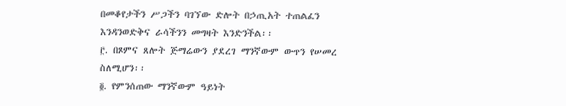በመቆየታችን ሥጋችን ባገኘው ድሎት በኃጢአት ተጠልፈን እንዳንወድቅና ራሳችንን መግዛት እንድንችል፡፡
፫. በጾምና ጸሎት ጅማሬውን ያደረገ ማንኛውም ውጥን የሠመረ ስለሚሆን፡፡
፬. የምንሰጠው ማንኛውም ዓይነት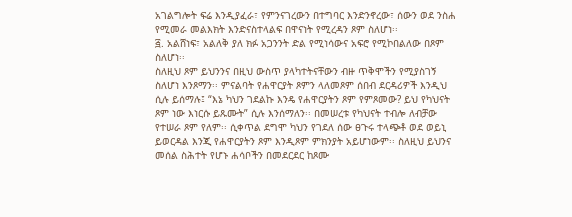አገልግሎት ፍሬ እንዲያፈራ፣ የምንናገረውን በተግባር እንድንኖረው፣ ሰውን ወደ ንስሐ የሚመራ መልእክት እንድናስተላልፍ በዋናነት የሚረዳን ጾም ስለሆነ፡፡
፭. አልሸነፍ፣ አልለቅ ያለ ክፉ አጋንንት ድል የሚነሳውና አፍሮ የሚኮበልለው በጾም ስለሆነ፡፡
ስለዚህ ጾም ይህንንና በዚህ ውስጥ ያላካተትናቸውን ብዙ ጥቅሞችን የሚያስገኝ ስለሆነ እንጾማን፡፡ ምናልባት የሐዋርያት ጾምን ላለመጾም ሰበብ ደርዳሪዎች እንዲህ ሲሉ ይሰማሉ፤ “እኔ ካህን ገደልኩ እንዴ የሐዋርያትን ጾም የምጾመው? ይህ የካህናት ጾም ነው እነርሱ ይጹሙት” ሲሉ እንሰማለን፡፡ በመሠረቱ የካህናት ተብሎ ለብቻው የተሠራ ጾም የለም፡፡ ሲቀጥል ደግሞ ካህን የገደለ ሰው ፀጉሩ ተላጭቶ ወደ ወይኒ ይወርዳል እንጂ የሐዋርያትን ጾም እንዲጾም ምክንያት አይሆነውም፡፡ ስለዚህ ይህንና መሰል ስሕተት የሆኑ ሐሳቦችን በመደርደር ከጾሙ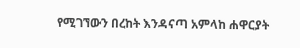የሚገኘውን በረከት እንዳናጣ አምላከ ሐዋርያት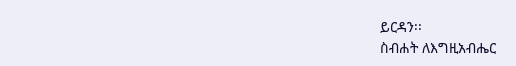ይርዳን፡፡
ስብሐት ለእግዚአብሔር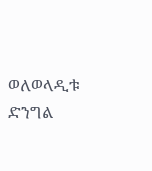ወለወላዲቱ ድንግል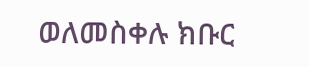ወለመስቀሉ ክቡር